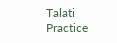Talati Practice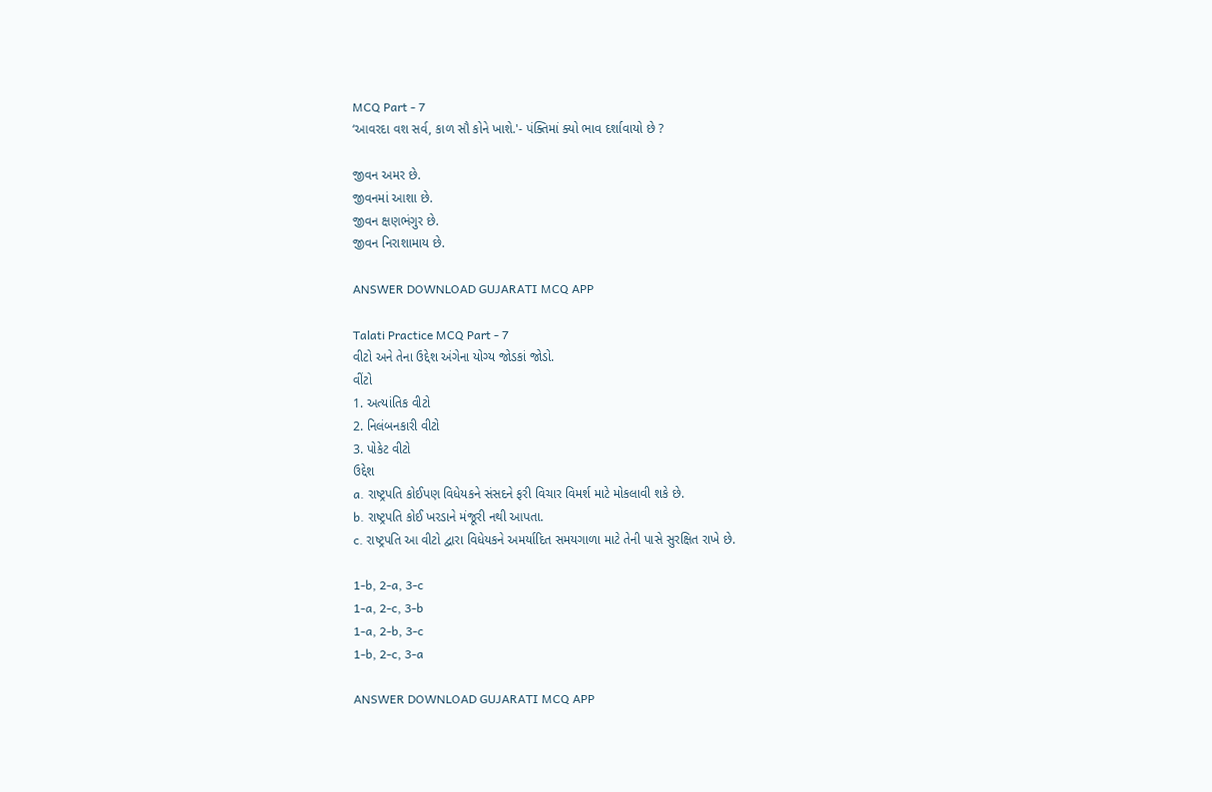MCQ Part - 7
‘આવરદા વશ સર્વ, કાળ સૌ કોને ખાશે.'- પંક્તિમાં ક્યો ભાવ દર્શાવાયો છે ?

જીવન અમર છે.
જીવનમાં આશા છે.
જીવન ક્ષણભંગુર છે.
જીવન નિરાશામાય છે.

ANSWER DOWNLOAD GUJARATI MCQ APP

Talati Practice MCQ Part - 7
વીટો અને તેના ઉદ્દેશ અંગેના યોગ્ય જોડકાં જોડો.
વીંટો
1. અત્યાંતિક વીટો
2. નિલંબનકારી વીટો
3. પોકેટ વીટો
ઉદ્દેશ
a. રાષ્ટ્રપતિ કોઈપણ વિધેયકને સંસદને ફરી વિચાર વિમર્શ માટે મોકલાવી શકે છે.
b. રાષ્ટ્રપતિ કોઈ ખરડાને મંજૂરી નથી આપતા.
c. રાષ્ટ્રપતિ આ વીટો દ્વારા વિધેયકને અમર્યાદિત સમયગાળા માટે તેની પાસે સુરક્ષિત રાખે છે.

1-b, 2-a, 3-c
1-a, 2-c, 3-b
1-a, 2-b, 3-c
1-b, 2-c, 3-a

ANSWER DOWNLOAD GUJARATI MCQ APP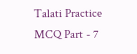Talati Practice MCQ Part - 7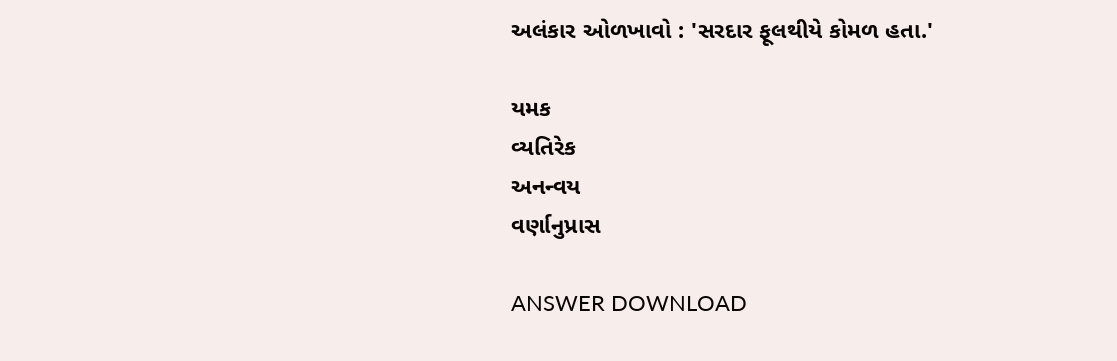અલંકાર ઓળખાવો : 'સરદાર ફૂલથીયે કોમળ હતા.'

યમક
વ્યતિરેક
અનન્વય
વર્ણાનુપ્રાસ

ANSWER DOWNLOAD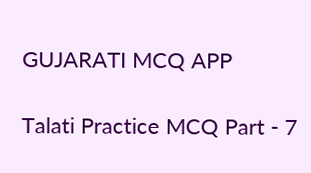GUJARATI MCQ APP

Talati Practice MCQ Part - 7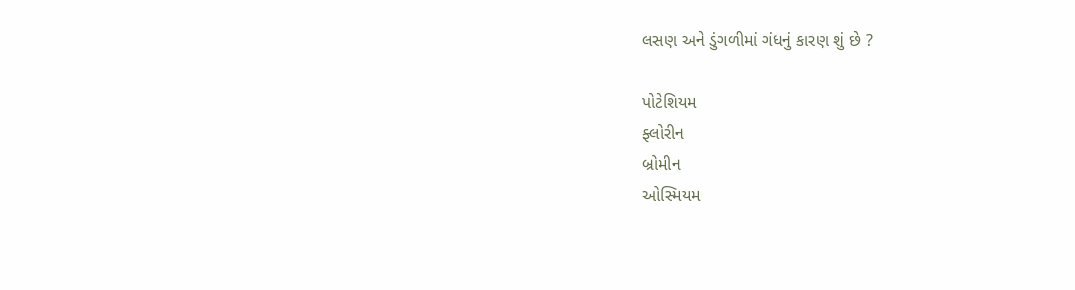લસણ અને ડુંગળીમાં ગંધનું કારણ શું છે ?

પોટેશિયમ
ફ્લોરીન
બ્રોમીન
ઓસ્મિયમ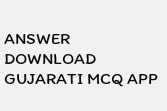ANSWER DOWNLOAD GUJARATI MCQ APP